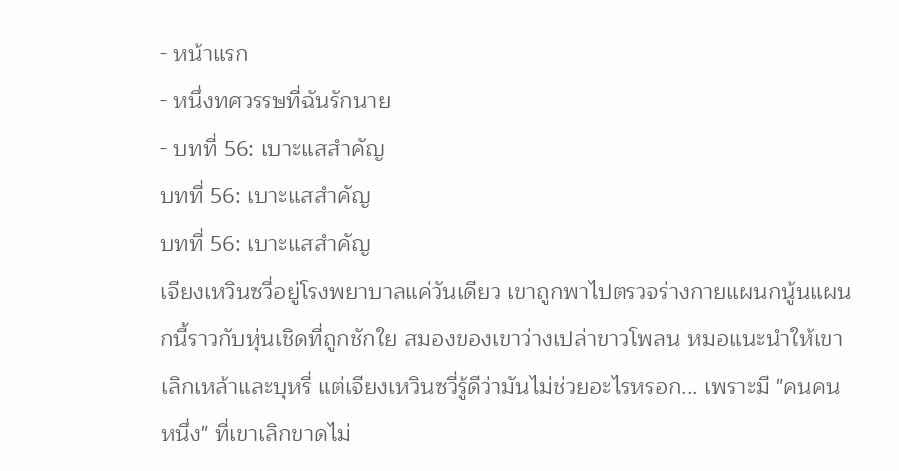- หน้าแรก
- หนึ่งทศวรรษที่ฉันรักนาย
- บทที่ 56: เบาะแสสำคัญ
บทที่ 56: เบาะแสสำคัญ
บทที่ 56: เบาะแสสำคัญ
เจียงเหวินซวี่อยู่โรงพยาบาลแค่วันเดียว เขาถูกพาไปตรวจร่างกายแผนกนู้นแผนกนี้ราวกับหุ่นเชิดที่ถูกชักใย สมองของเขาว่างเปล่าขาวโพลน หมอแนะนำให้เขาเลิกเหล้าและบุหรี่ แต่เจียงเหวินซวี่รู้ดีว่ามันไม่ช่วยอะไรหรอก... เพราะมี "คนคนหนึ่ง" ที่เขาเลิกขาดไม่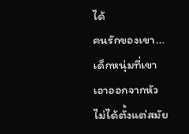ได้
คนรักของเขา... เด็กหนุ่มที่เขาเอาออกจากหัวไม่ได้ตั้งแต่สมัย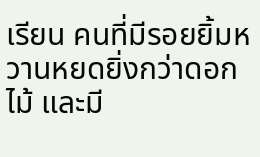เรียน คนที่มีรอยยิ้มหวานหยดยิ่งกว่าดอกไม้ และมี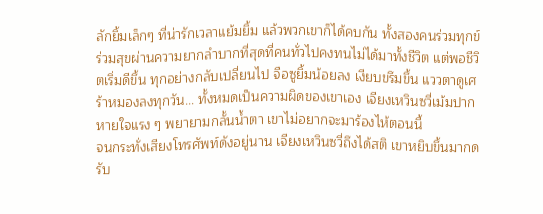ลักยิ้มเล็กๆ ที่น่ารักเวลาแย้มยิ้ม แล้วพวกเขาก็ได้คบกัน ทั้งสองคนร่วมทุกข์ร่วมสุขผ่านความยากลำบากที่สุดที่คนทั่วไปคงทนไม่ได้มาทั้งชีวิต แต่พอชีวิตเริ่มดีขึ้น ทุกอย่างกลับเปลี่ยนไป จือซูยิ้มน้อยลง เงียบขรึมขึ้น แววตาดูเศร้าหมองลงทุกวัน... ทั้งหมดเป็นความผิดของเขาเอง เจียงเหวินซวี่เม้มปาก หายใจแรง ๆ พยายามกลั้นน้ำตา เขาไม่อยากจะมาร้องไห้ตอนนี้
จนกระทั่งเสียงโทรศัพท์ดังอยู่นาน เจียงเหวินซวี่ถึงได้สติ เขาหยิบขึ้นมากดรับ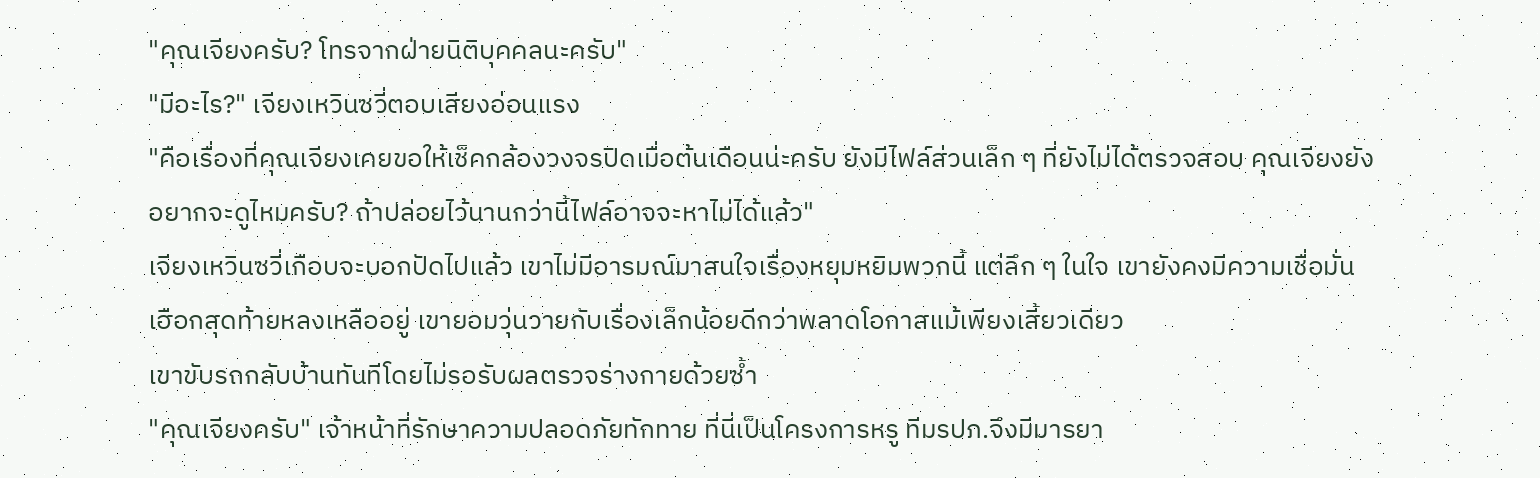"คุณเจียงครับ? โทรจากฝ่ายนิติบุคคลนะครับ"
"มีอะไร?" เจียงเหวินซวี่ตอบเสียงอ่อนแรง
"คือเรื่องที่คุณเจียงเคยขอให้เช็คกล้องวงจรปิดเมื่อต้นเดือนน่ะครับ ยังมีไฟล์ส่วนเล็ก ๆ ที่ยังไม่ได้ตรวจสอบ คุณเจียงยังอยากจะดูไหมครับ? ถ้าปล่อยไว้นานกว่านี้ไฟล์อาจจะหาไม่ได้แล้ว"
เจียงเหวินซวี่เกือบจะบอกปัดไปแล้ว เขาไม่มีอารมณ์มาสนใจเรื่องหยุมหยิมพวกนี้ แต่ลึก ๆ ในใจ เขายังคงมีความเชื่อมั่นเฮือกสุดท้ายหลงเหลืออยู่ เขายอมวุ่นวายกับเรื่องเล็กน้อยดีกว่าพลาดโอกาสแม้เพียงเสี้ยวเดียว
เขาขับรถกลับบ้านทันทีโดยไม่รอรับผลตรวจร่างกายด้วยซ้ำ
"คุณเจียงครับ" เจ้าหน้าที่รักษาความปลอดภัยทักทาย ที่นี่เป็นโครงการหรู ทีมรปภ.จึงมีมารยา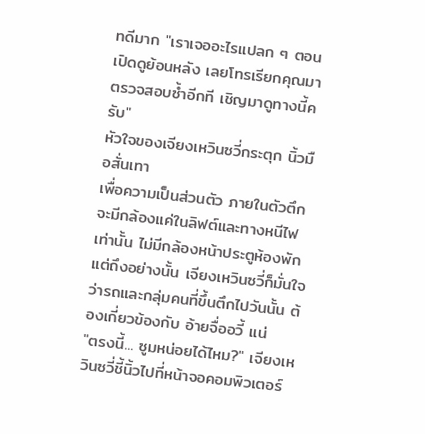ทดีมาก "เราเจออะไรแปลก ๆ ตอนเปิดดูย้อนหลัง เลยโทรเรียกคุณมาตรวจสอบซ้ำอีกที เชิญมาดูทางนี้ครับ"
หัวใจของเจียงเหวินซวี่กระตุก นิ้วมือสั่นเทา
เพื่อความเป็นส่วนตัว ภายในตัวตึกจะมีกล้องแค่ในลิฟต์และทางหนีไฟเท่านั้น ไม่มีกล้องหน้าประตูห้องพัก แต่ถึงอย่างนั้น เจียงเหวินซวี่ก็มั่นใจว่ารถและกลุ่มคนที่ขึ้นตึกไปวันนั้น ต้องเกี่ยวข้องกับ อ้ายจื่ออวี้ แน่
"ตรงนี้... ซูมหน่อยได้ไหม?" เจียงเหวินซวี่ชี้นิ้วไปที่หน้าจอคอมพิวเตอร์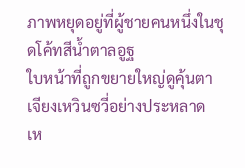ภาพหยุดอยู่ที่ผู้ชายคนหนึ่งในชุดโค้ทสีน้ำตาลอูฐ
ใบหน้าที่ถูกขยายใหญ่ดูคุ้นตาเจียงเหวินซวี่อย่างประหลาด เห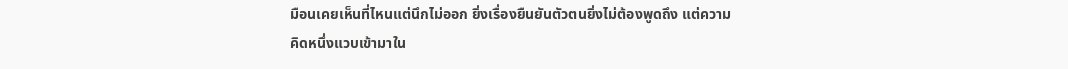มือนเคยเห็นที่ไหนแต่นึกไม่ออก ยิ่งเรื่องยืนยันตัวตนยิ่งไม่ต้องพูดถึง แต่ความคิดหนึ่งแวบเข้ามาใน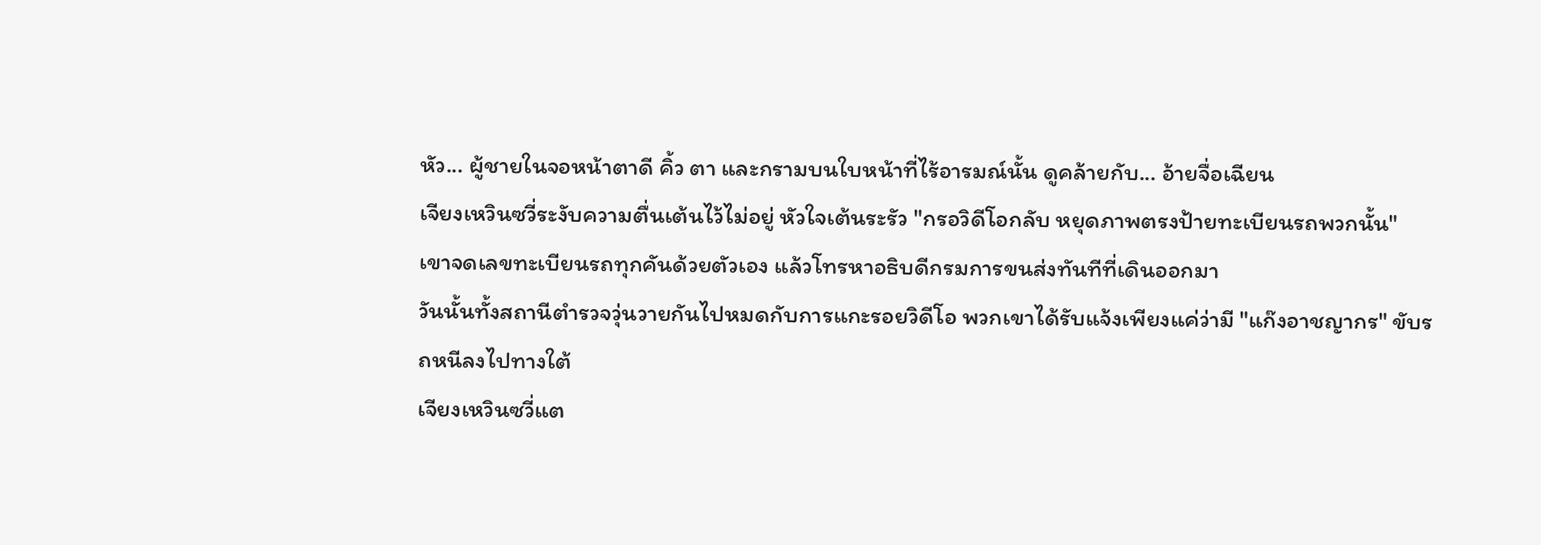หัว... ผู้ชายในจอหน้าตาดี คิ้ว ตา และกรามบนใบหน้าที่ไร้อารมณ์นั้น ดูคล้ายกับ... อ้ายจื่อเฉียน
เจียงเหวินซวี่ระงับความตื่นเต้นไว้ไม่อยู่ หัวใจเต้นระรัว "กรอวิดีโอกลับ หยุดภาพตรงป้ายทะเบียนรถพวกนั้น"
เขาจดเลขทะเบียนรถทุกคันด้วยตัวเอง แล้วโทรหาอธิบดีกรมการขนส่งทันทีที่เดินออกมา
วันนั้นทั้งสถานีตำรวจวุ่นวายกันไปหมดกับการแกะรอยวิดีโอ พวกเขาได้รับแจ้งเพียงแค่ว่ามี "แก๊งอาชญากร" ขับรถหนีลงไปทางใต้
เจียงเหวินซวี่แต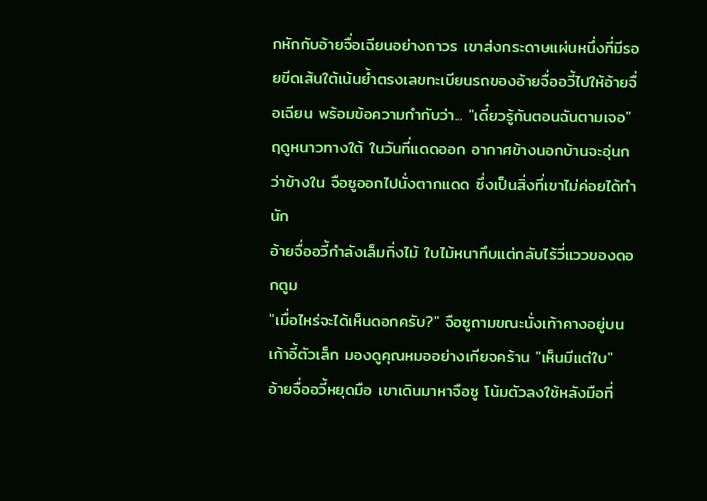กหักกับอ้ายจื่อเฉียนอย่างถาวร เขาส่งกระดาษแผ่นหนึ่งที่มีรอยขีดเส้นใต้เน้นย้ำตรงเลขทะเบียนรถของอ้ายจื่ออวี้ไปให้อ้ายจื่อเฉียน พร้อมข้อความกำกับว่า... "เดี๋ยวรู้กันตอนฉันตามเจอ"
ฤดูหนาวทางใต้ ในวันที่แดดออก อากาศข้างนอกบ้านจะอุ่นกว่าข้างใน จือซูออกไปนั่งตากแดด ซึ่งเป็นสิ่งที่เขาไม่ค่อยได้ทำนัก
อ้ายจื่ออวี้กำลังเล็มกิ่งไม้ ใบไม้หนาทึบแต่กลับไร้วี่แววของดอกตูม
"เมื่อไหร่จะได้เห็นดอกครับ?" จือซูถามขณะนั่งเท้าคางอยู่บนเก้าอี้ตัวเล็ก มองดูคุณหมออย่างเกียจคร้าน "เห็นมีแต่ใบ"
อ้ายจื่ออวี้หยุดมือ เขาเดินมาหาจือซู โน้มตัวลงใช้หลังมือที่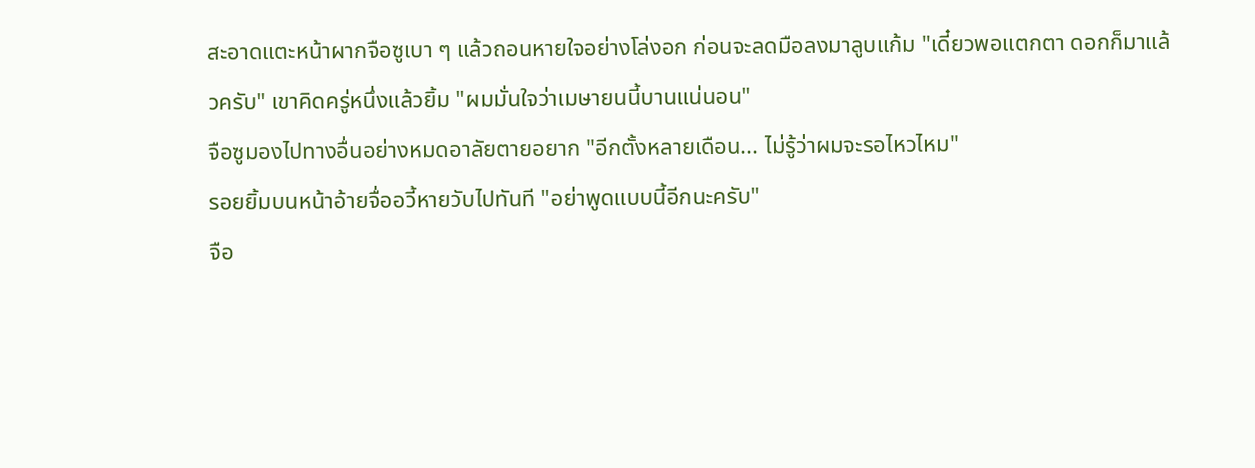สะอาดแตะหน้าผากจือซูเบา ๆ แล้วถอนหายใจอย่างโล่งอก ก่อนจะลดมือลงมาลูบแก้ม "เดี๋ยวพอแตกตา ดอกก็มาแล้วครับ" เขาคิดครู่หนึ่งแล้วยิ้ม "ผมมั่นใจว่าเมษายนนี้บานแน่นอน"
จือซูมองไปทางอื่นอย่างหมดอาลัยตายอยาก "อีกตั้งหลายเดือน... ไม่รู้ว่าผมจะรอไหวไหม"
รอยยิ้มบนหน้าอ้ายจื่ออวี้หายวับไปทันที "อย่าพูดแบบนี้อีกนะครับ"
จือ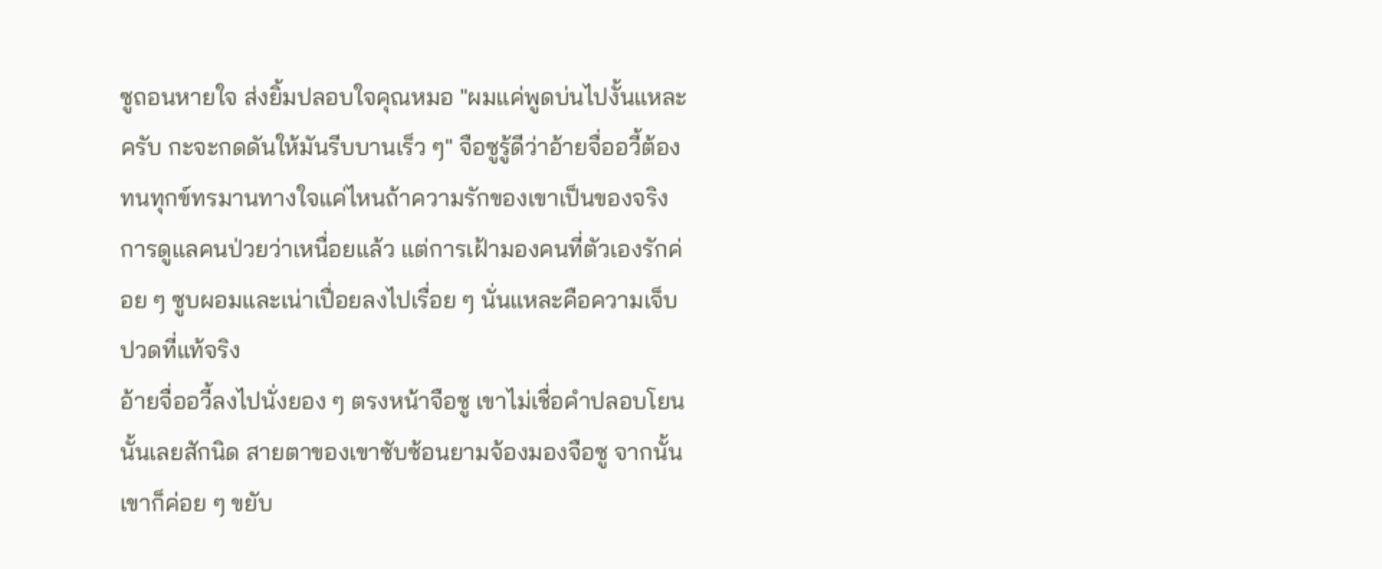ซูถอนหายใจ ส่งยิ้มปลอบใจคุณหมอ "ผมแค่พูดบ่นไปงั้นแหละครับ กะจะกดดันให้มันรีบบานเร็ว ๆ" จือซูรู้ดีว่าอ้ายจื่ออวี้ต้องทนทุกข์ทรมานทางใจแค่ไหนถ้าความรักของเขาเป็นของจริง การดูแลคนป่วยว่าเหนื่อยแล้ว แต่การเฝ้ามองคนที่ตัวเองรักค่อย ๆ ซูบผอมและเน่าเปื่อยลงไปเรื่อย ๆ นั่นแหละคือความเจ็บปวดที่แท้จริง
อ้ายจื่ออวี้ลงไปนั่งยอง ๆ ตรงหน้าจือซู เขาไม่เชื่อคำปลอบโยนนั้นเลยสักนิด สายตาของเขาซับซ้อนยามจ้องมองจือซู จากนั้นเขาก็ค่อย ๆ ขยับ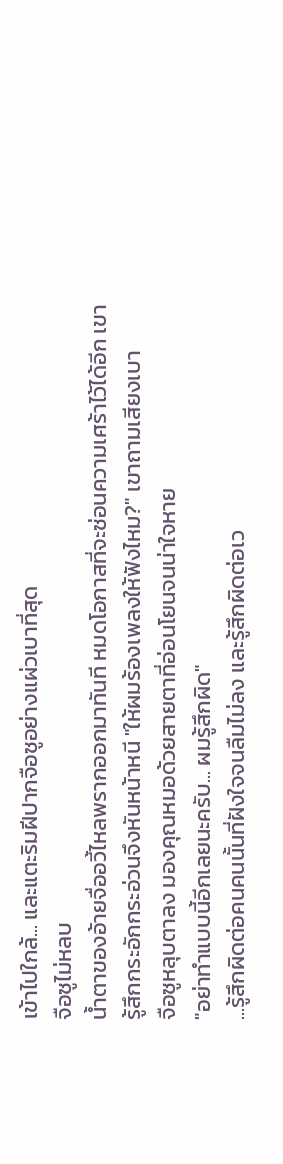เข้าไปใกล้... และแตะริมฝีปากจือซูอย่างแผ่วเบาที่สุด
จือซูไม่หลบ
น้ำตาของอ้ายจื่ออวี้ไหลพรากออกมาทันที หมดโอกาสที่จะซ่อนความเศร้าไว้ได้อีก เขารู้สึกกระอักกระอ่วนจึงหันหน้าหนี "ให้ผมร้องเพลงให้ฟังไหม?" เขาถามเสียงเบา
จือซูหลุบตาลง มองคุณหมอด้วยสายตาที่อ่อนโยนจนน่าใจหาย
"อย่าทำแบบนี้อีกเลยนะครับ... ผมรู้สึกผิด"
...รู้สึกผิดต่อคนคนนั้นที่ฝังใจจนลืมไม่ลง และรู้สึกผิดต่อเว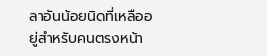ลาอันน้อยนิดที่เหลืออยู่สำหรับคนตรงหน้า